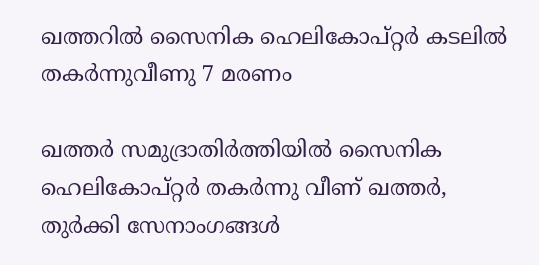ഖത്തറിൽ സൈനിക ഹെലികോപ്റ്റർ കടലിൽ തകർന്നുവീണു 7 മരണം

ഖത്തര്‍ സമുദ്രാതിര്‍ത്തിയില്‍ സൈനിക ഹെലികോപ്റ്റര്‍ തകര്‍ന്നു വീണ് ഖത്തര്‍, തുര്‍ക്കി സേനാംഗങ്ങള്‍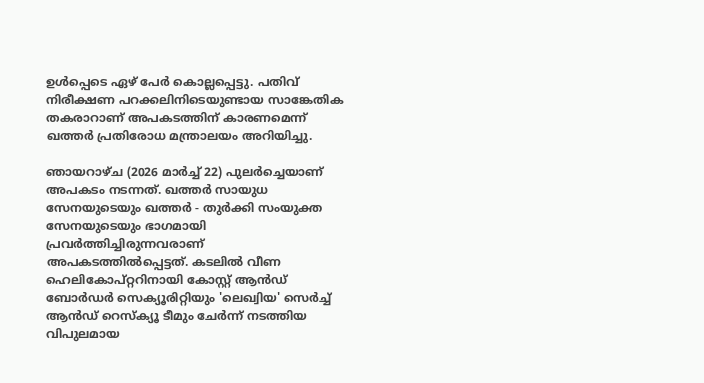ഉള്‍പ്പെടെ ഏഴ് പേര്‍ കൊല്ലപ്പെട്ടു. പതിവ് നിരീക്ഷണ പറക്കലിനിടെയുണ്ടായ സാങ്കേതിക തകരാറാണ് അപകടത്തിന് കാരണമെന്ന് ഖത്തര്‍ പ്രതിരോധ മന്ത്രാലയം അറിയിച്ചു.

ഞായറാഴ്ച (2026 മാര്‍ച്ച് 22) പുലര്‍ച്ചെയാണ് അപകടം നടന്നത്. ഖത്തര്‍ സായുധ സേനയുടെയും ഖത്തര്‍ - തുര്‍ക്കി സംയുക്ത സേനയുടെയും ഭാഗമായി പ്രവര്‍ത്തിച്ചിരുന്നവരാണ് അപകടത്തില്‍പ്പെട്ടത്. കടലില്‍ വീണ ഹെലികോപ്റ്ററിനായി കോസ്റ്റ് ആന്‍ഡ് ബോര്‍ഡര്‍ സെക്യൂരിറ്റിയും 'ലെഖ്വിയ' സെര്‍ച്ച് ആന്‍ഡ് റെസ്‌ക്യൂ ടീമും ചേര്‍ന്ന് നടത്തിയ വിപുലമായ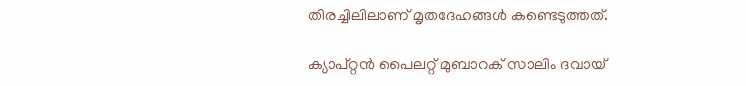തിരച്ചിലിലാണ് മൃതദേഹങ്ങള്‍ കണ്ടെടുത്തത്.

ക്യാപ്റ്റന്‍ പൈലറ്റ് മുബാറക് സാലിം ദവായ്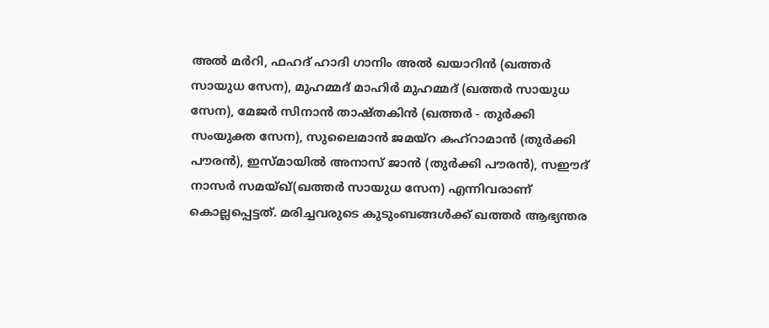അല്‍ മര്‍റി, ഫഹദ് ഹാദി ഗാനിം അല്‍ ഖയാറിന്‍ (ഖത്തര്‍ സായുധ സേന), മുഹമ്മദ് മാഹിര്‍ മുഹമ്മദ് (ഖത്തര്‍ സായുധ സേന), മേജര്‍ സിനാന്‍ താഷ്തകിന്‍ (ഖത്തര്‍ - തുര്‍ക്കി സംയുക്ത സേന), സുലൈമാന്‍ ജമയ്‌റ കഹ്റാമാന്‍ (തുര്‍ക്കി പൗരന്‍), ഇസ്മായില്‍ അനാസ് ജാന്‍ (തുര്‍ക്കി പൗരന്‍), സഈദ് നാസര്‍ സമയ്ഖ്(ഖത്തര്‍ സായുധ സേന) എന്നിവരാണ് കൊല്ലപ്പെട്ടത്. മരിച്ചവരുടെ കുടുംബങ്ങള്‍ക്ക് ഖത്തര്‍ ആഭ്യന്തര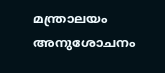മന്ത്രാലയം അനുശോചനം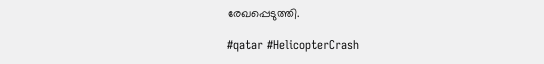രേഖപ്പെടുത്തി.

#qatar #HelicopterCrash